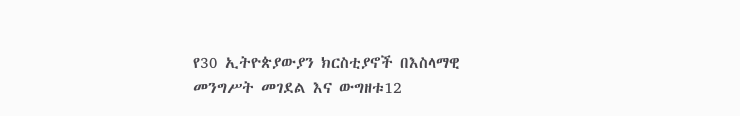የ30 ኢትዮጵያውያን ክርስቲያኖች በእስላማዊ መንግሥት መገደል እና ውግዘቱ12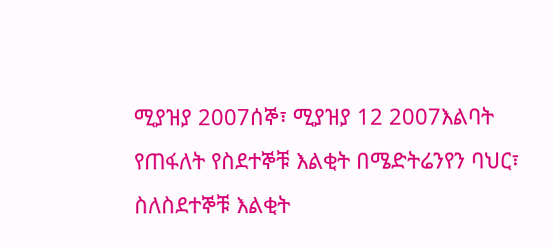ሚያዝያ 2007ሰኞ፣ ሚያዝያ 12 2007እልባት የጠፋለት የስደተኞቹ እልቂት በሜድትሬንየን ባህር፣ ስለስደተኞቹ እልቂት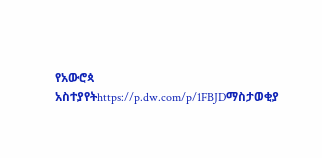የአውሮጳ አስተያየትhttps://p.dw.com/p/1FBJDማስታወቂያ